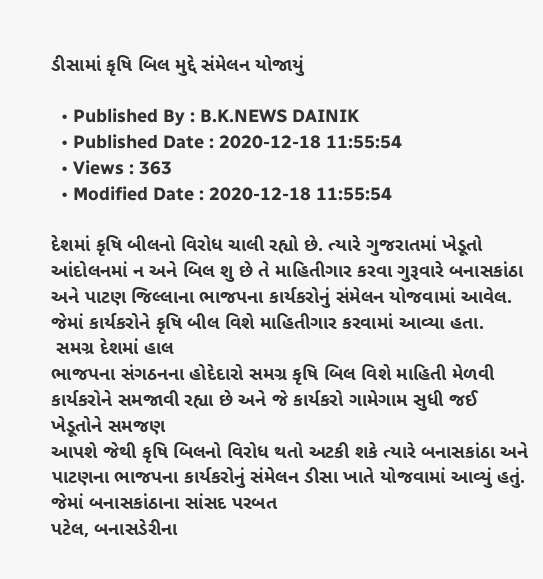ડીસામાં કૃષિ બિલ મુદ્દે સંમેલન યોજાયું

  • Published By : B.K.NEWS DAINIK
  • Published Date : 2020-12-18 11:55:54
  • Views : 363
  • Modified Date : 2020-12-18 11:55:54

દેશમાં કૃષિ બીલનો વિરોધ ચાલી રહ્યો છે. ત્યારે ગુજરાતમાં ખેડૂતો આંદોલનમાં ન અને બિલ શુ છે તે માહિતીગાર કરવા ગુરૂવારે બનાસકાંઠા અને પાટણ જિલ્લાના ભાજપના કાર્યકરોનું સંમેલન યોજવામાં આવેલ. જેમાં કાર્યકરોને કૃષિ બીલ વિશે માહિતીગાર કરવામાં આવ્યા હતા.
 સમગ્ર દેશમાં હાલ
ભાજપના સંગઠનના હોદેદારો સમગ્ર કૃષિ બિલ વિશે માહિતી મેળવી કાર્યકરોને સમજાવી રહ્યા છે અને જે કાર્યકરો ગામેગામ સુધી જઈ ખેડૂતોને સમજણ
આપશે જેથી કૃષિ બિલનો વિરોધ થતો અટકી શકે ત્યારે બનાસકાંઠા અને પાટણના ભાજપના કાર્યકરોનું સંમેલન ડીસા ખાતે યોજવામાં આવ્યું હતું. જેમાં બનાસકાંઠાના સાંસદ પરબત
પટેલ, બનાસડેરીના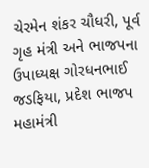ચેરમેન શંકર ચૌધરી, પૂર્વ ગૃહ મંત્રી અને ભાજપના ઉપાધ્યક્ષ ગોરધનભાઈ જડફિયા, પ્રદેશ ભાજપ મહામંત્રી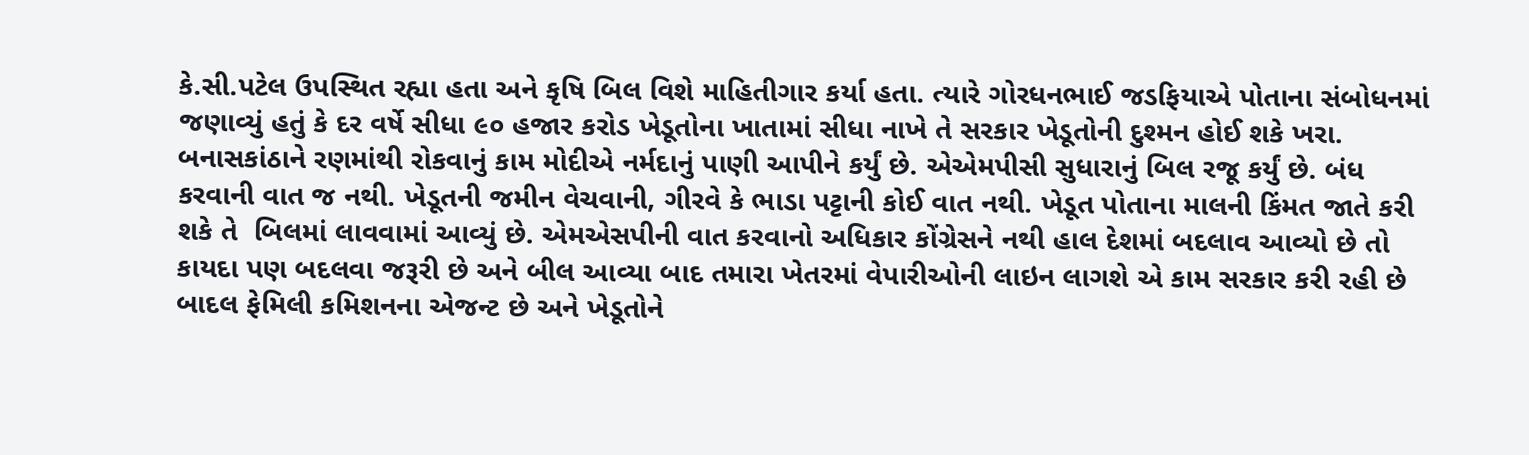કે.સી.પટેલ ઉપસ્થિત રહ્યા હતા અને કૃષિ બિલ વિશે માહિતીગાર કર્યા હતા. ત્યારે ગોરધનભાઈ જડફિયાએ પોતાના સંબોધનમાં જણાવ્યું હતું કે દર વર્ષે સીધા ૯૦ હજાર કરોડ ખેડૂતોના ખાતામાં સીધા નાખે તે સરકાર ખેડૂતોની દુશ્મન હોઈ શકે ખરા. બનાસકાંઠાને રણમાંથી રોકવાનું કામ મોદીએ નર્મદાનું પાણી આપીને કર્યું છે. એએમપીસી સુધારાનું બિલ રજૂ કર્યું છે. બંધ કરવાની વાત જ નથી. ખેડૂતની જમીન વેચવાની, ગીરવે કે ભાડા પટ્ટાની કોઈ વાત નથી. ખેડૂત પોતાના માલની કિંમત જાતે કરી શકે તે  બિલમાં લાવવામાં આવ્યું છે. એમએસપીની વાત કરવાનો અધિકાર કોંગ્રેસને નથી હાલ દેશમાં બદલાવ આવ્યો છે તો કાયદા પણ બદલવા જરૂરી છે અને બીલ આવ્યા બાદ તમારા ખેતરમાં વેપારીઓની લાઇન લાગશે એ કામ સરકાર કરી રહી છે બાદલ ફેમિલી કમિશનના એજન્ટ છે અને ખેડૂતોને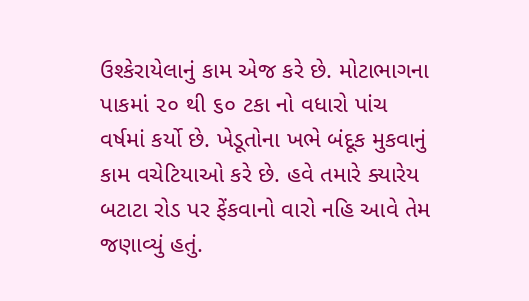ઉશ્કેરાયેલાનું કામ એજ કરે છે. મોટાભાગના પાકમાં ૨૦ થી ૬૦ ટકા નો વધારો પાંચ વર્ષમાં કર્યો છે. ખેડૂતોના ખભે બંદૂક મુકવાનું કામ વચેટિયાઓ કરે છે. હવે તમારે ક્યારેય બટાટા રોડ પર ફેંકવાનો વારો નહિ આવે તેમ જણાવ્યું હતું.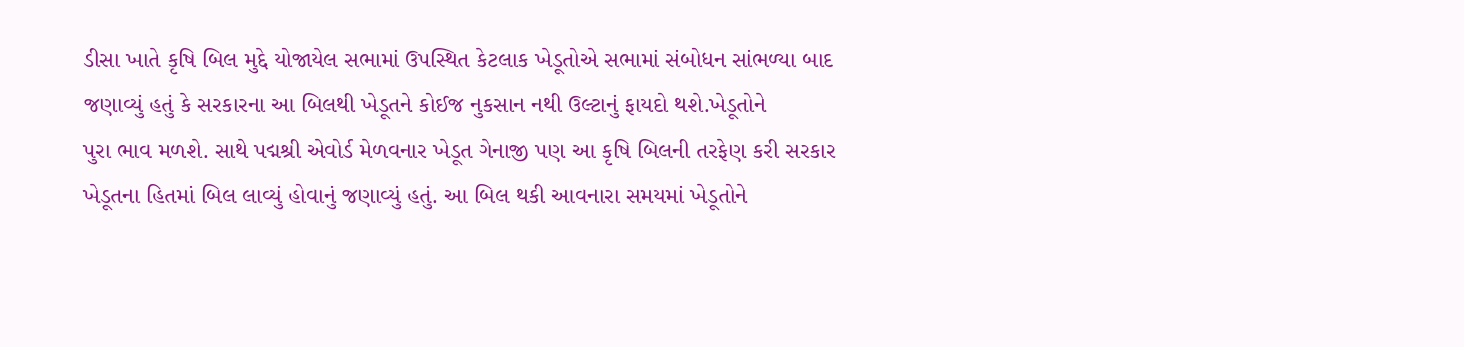ડીસા ખાતે કૃષિ બિલ મુદ્દે યોજાયેલ સભામાં ઉપસ્થિત કેટલાક ખેડૂતોએ સભામાં સંબોધન સાંભળ્યા બાદ જણાવ્યું હતું કે સરકારના આ બિલથી ખેડૂતને કોઈજ નુકસાન નથી ઉલ્ટાનું ફાયદો થશે.ખેડૂતોને
પુરા ભાવ મળશે. સાથે પદ્મશ્રી એવોર્ડ મેળવનાર ખેડૂત ગેનાજી પણ આ કૃષિ બિલની તરફેણ કરી સરકાર ખેડૂતના હિતમાં બિલ લાવ્યું હોવાનું જણાવ્યું હતું. આ બિલ થકી આવનારા સમયમાં ખેડૂતોને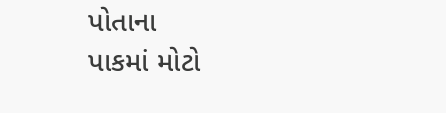પોતાના
પાકમાં મોટો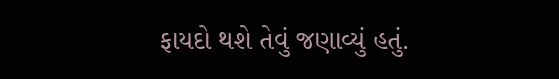ફાયદો થશે તેવું જણાવ્યું હતું.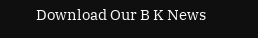Download Our B K News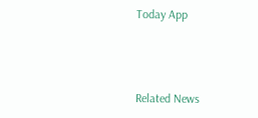Today App



Related News